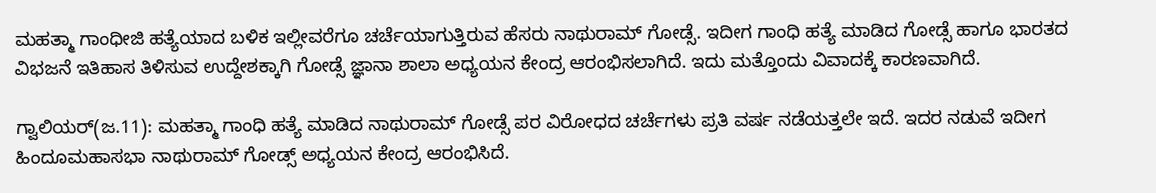ಮಹತ್ಮಾ ಗಾಂಧೀಜಿ ಹತ್ಯೆಯಾದ ಬಳಿಕ ಇಲ್ಲೀವರೆಗೂ ಚರ್ಚೆಯಾಗುತ್ತಿರುವ ಹೆಸರು ನಾಥುರಾಮ್ ಗೋಡ್ಸೆ. ಇದೀಗ ಗಾಂಧಿ ಹತ್ಯೆ ಮಾಡಿದ ಗೋಡ್ಸೆ ಹಾಗೂ ಭಾರತದ ವಿಭಜನೆ ಇತಿಹಾಸ ತಿಳಿಸುವ ಉದ್ದೇಶಕ್ಕಾಗಿ ಗೋಡ್ಸೆ ಜ್ಞಾನಾ ಶಾಲಾ ಅಧ್ಯಯನ ಕೇಂದ್ರ ಆರಂಭಿಸಲಾಗಿದೆ. ಇದು ಮತ್ತೊಂದು ವಿವಾದಕ್ಕೆ ಕಾರಣವಾಗಿದೆ.

ಗ್ವಾಲಿಯರ್(ಜ.11): ಮಹತ್ಮಾ ಗಾಂಧಿ ಹತ್ಯೆ ಮಾಡಿದ ನಾಥುರಾಮ್ ಗೋಡ್ಸೆ ಪರ ವಿರೋಧದ ಚರ್ಚೆಗಳು ಪ್ರತಿ ವರ್ಷ ನಡೆಯತ್ತಲೇ ಇದೆ. ಇದರ ನಡುವೆ ಇದೀಗ ಹಿಂದೂಮಹಾಸಭಾ ನಾಥುರಾಮ್ ಗೋಡ್ಸ್ ಅಧ್ಯಯನ ಕೇಂದ್ರ ಆರಂಭಿಸಿದೆ.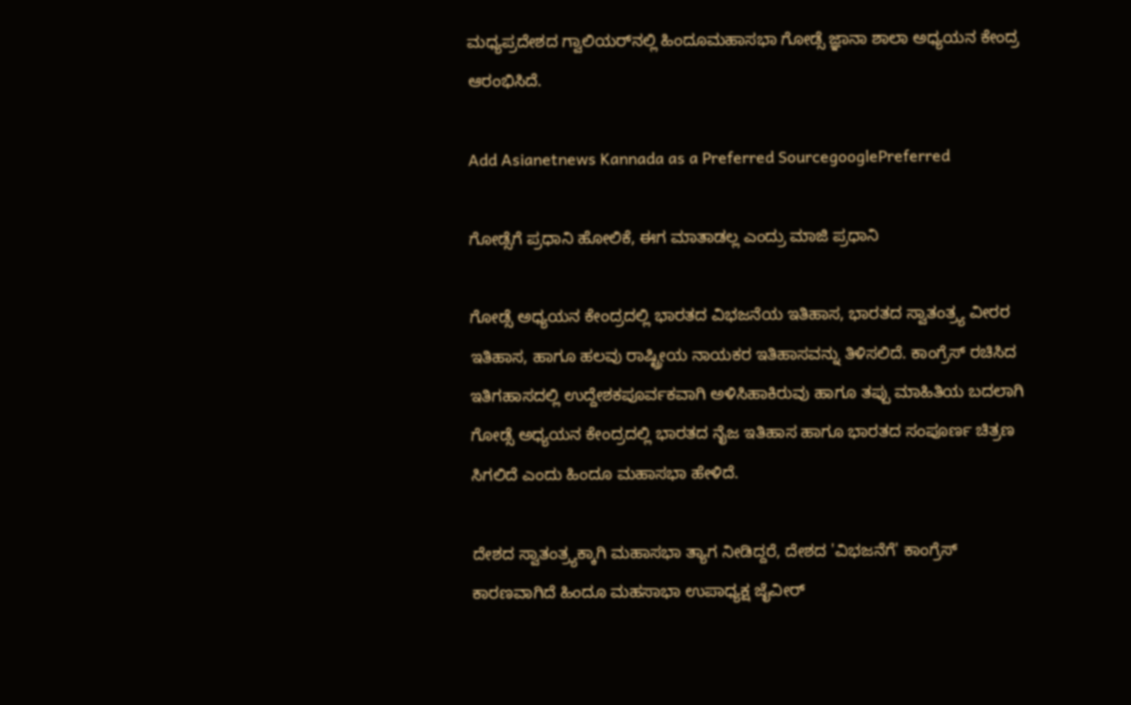ಮಧ್ಯಪ್ರದೇಶದ ಗ್ವಾಲಿಯರ್‌ನಲ್ಲಿ ಹಿಂದೂಮಹಾಸಭಾ ಗೋಡ್ಸೆ ಜ್ಞಾನಾ ಶಾಲಾ ಅಧ್ಯಯನ ಕೇಂದ್ರ ಆರಂಭಿಸಿದೆ.

Add Asianetnews Kannada as a Preferred SourcegooglePreferred

ಗೋಡ್ಸೆಗೆ ಪ್ರಧಾನಿ ಹೋಲಿಕೆ, ಈಗ ಮಾತಾಡಲ್ಲ ಎಂದ್ರು ಮಾಜಿ ಪ್ರಧಾನಿ

ಗೋಡ್ಸೆ ಅಧ್ಯಯನ ಕೇಂದ್ರದಲ್ಲಿ ಭಾರತದ ವಿಭಜನೆಯ ಇತಿಹಾಸ, ಭಾರತದ ಸ್ವಾತಂತ್ರ್ಯ ವೀರರ ಇತಿಹಾಸ, ಹಾಗೂ ಹಲವು ರಾಷ್ಟ್ರೀಯ ನಾಯಕರ ಇತಿಹಾಸವನ್ನು ತಿಳಿಸಲಿದೆ. ಕಾಂಗ್ರೆಸ್ ರಚಿಸಿದ ಇತಿಗಹಾಸದಲ್ಲಿ ಉದ್ದೇಶಕಪೂರ್ವಕವಾಗಿ ಅಳಿಸಿಹಾಕಿರುವು ಹಾಗೂ ತಪ್ಪು ಮಾಹಿತಿಯ ಬದಲಾಗಿ ಗೋಡ್ಸೆ ಅಧ್ಯಯನ ಕೇಂದ್ರದಲ್ಲಿ ಭಾರತದ ನೈಜ ಇತಿಹಾಸ ಹಾಗೂ ಭಾರತದ ಸಂಪೂರ್ಣ ಚಿತ್ರಣ ಸಿಗಲಿದೆ ಎಂದು ಹಿಂದೂ ಮಹಾಸಭಾ ಹೇಳಿದೆ.

ದೇಶದ ಸ್ವಾತಂತ್ರ್ಯಕ್ಕಾಗಿ ಮಹಾಸಭಾ ತ್ಯಾಗ ನೀಡಿದ್ದರೆ, ದೇಶದ 'ವಿಭಜನೆಗೆ' ಕಾಂಗ್ರೆಸ್ ಕಾರಣವಾಗಿದೆ ಹಿಂದೂ ಮಹಸಾಭಾ ಉಪಾಧ್ಯಕ್ಷ ಜೈವೀರ್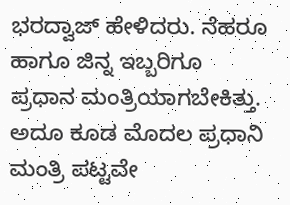ಭರದ್ವಾಜ್ ಹೇಳಿದರು. ನೆಹರೂ ಹಾಗೂ ಜಿನ್ನ ಇಬ್ಬರಿಗೂ ಪ್ರಧಾನ ಮಂತ್ರಿಯಾಗಬೇಕಿತ್ತು. ಅದೂ ಕೂಡ ಮೊದಲ ಪ್ರಧಾನಿ ಮಂತ್ರಿ ಪಟ್ಟವೇ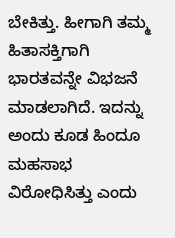ಬೇಕಿತ್ತು. ಹೀಗಾಗಿ ತಮ್ಮ ಹಿತಾಸಕ್ತಿಗಾಗಿ ಭಾರತವನ್ನೇ ವಿಭಜನೆ ಮಾಡಲಾಗಿದೆ. ಇದನ್ನು ಅಂದು ಕೂಡ ಹಿಂದೂ ಮಹಸಾಭ ವಿರೋಧಿಸಿತ್ತು ಎಂದು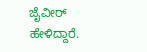ಜೈವೀರ್ ಹೇಳಿದ್ದಾರೆ.